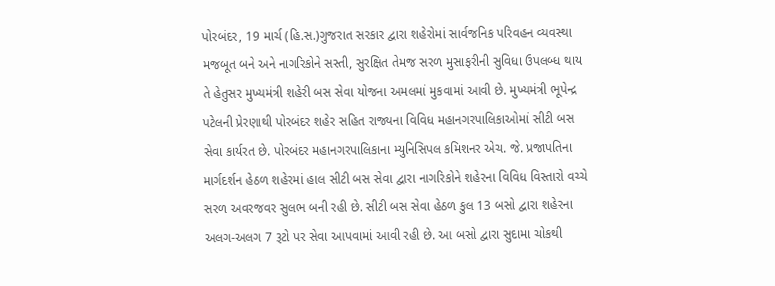પોરબંદર, 19 માર્ચ (હિ.સ.)ગુજરાત સરકાર દ્વારા શહેરોમાં સાર્વજનિક પરિવહન વ્યવસ્થા મજબૂત બને અને નાગરિકોને સસ્તી, સુરક્ષિત તેમજ સરળ મુસાફરીની સુવિધા ઉપલબ્ધ થાય તે હેતુસર મુખ્યમંત્રી શહેરી બસ સેવા યોજના અમલમાં મુકવામાં આવી છે. મુખ્યમંત્રી ભૂપેન્દ્ર પટેલની પ્રેરણાથી પોરબંદર શહેર સહિત રાજ્યના વિવિધ મહાનગરપાલિકાઓમાં સીટી બસ સેવા કાર્યરત છે. પોરબંદર મહાનગરપાલિકાના મ્યુનિસિપલ કમિશનર એચ. જે. પ્રજાપતિના માર્ગદર્શન હેઠળ શહેરમાં હાલ સીટી બસ સેવા દ્વારા નાગરિકોને શહેરના વિવિધ વિસ્તારો વચ્ચે સરળ અવરજવર સુલભ બની રહી છે. સીટી બસ સેવા હેઠળ કુલ 13 બસો દ્વારા શહેરના અલગ-અલગ 7 રૂટો પર સેવા આપવામાં આવી રહી છે. આ બસો દ્વારા સુદામા ચોકથી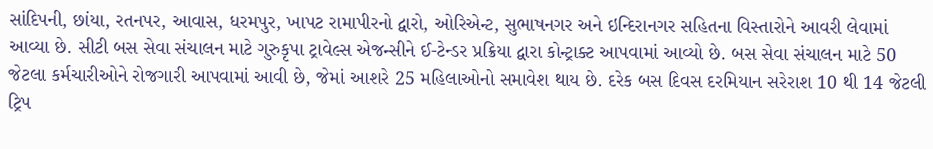સાંદિપની, છાંયા, રતનપર, આવાસ, ધરમપુર, ખાપટ રામાપીરનો દ્વારો, ઓરિએન્ટ, સુભાષનગર અને ઇન્દિરાનગર સહિતના વિસ્તારોને આવરી લેવામાં આવ્યા છે. સીટી બસ સેવા સંચાલન માટે ગુરુકૃપા ટ્રાવેલ્સ એજન્સીને ઈ-ટેન્ડર પ્રક્રિયા દ્વારા કોન્ટ્રાક્ટ આપવામાં આવ્યો છે. બસ સેવા સંચાલન માટે 50 જેટલા કર્મચારીઓને રોજગારી આપવામાં આવી છે, જેમાં આશરે 25 મહિલાઓનો સમાવેશ થાય છે. દરેક બસ દિવસ દરમિયાન સરેરાશ 10 થી 14 જેટલી ટ્રિપ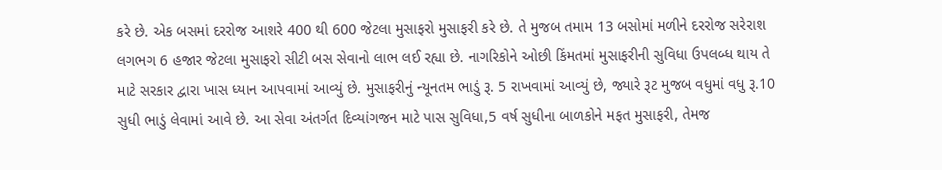કરે છે. એક બસમાં દરરોજ આશરે 400 થી 600 જેટલા મુસાફરો મુસાફરી કરે છે. તે મુજબ તમામ 13 બસોમાં મળીને દરરોજ સરેરાશ લગભગ 6 હજાર જેટલા મુસાફરો સીટી બસ સેવાનો લાભ લઈ રહ્યા છે. નાગરિકોને ઓછી કિંમતમાં મુસાફરીની સુવિધા ઉપલબ્ધ થાય તે માટે સરકાર દ્વારા ખાસ ધ્યાન આપવામાં આવ્યું છે. મુસાફરીનું ન્યૂનતમ ભાડું રૂ. 5 રાખવામાં આવ્યું છે, જ્યારે રૂટ મુજબ વધુમાં વધુ રૂ.10 સુધી ભાડું લેવામાં આવે છે. આ સેવા અંતર્ગત દિવ્યાંગજન માટે પાસ સુવિધા,5 વર્ષ સુધીના બાળકોને મફત મુસાફરી, તેમજ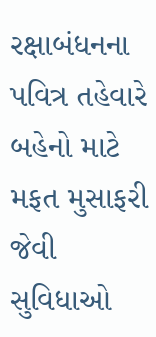રક્ષાબંધનના પવિત્ર તહેવારે બહેનો માટે મફત મુસાફરી જેવી સુવિધાઓ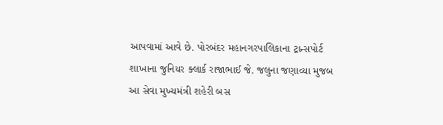આપવામાં આવે છે. પોરબંદર મહાનગરપાલિકાના ટ્રાન્સપોર્ટ શાખાના જુનિયર ક્લાર્ક રાજાભાઈ જે. જલુના જણાવ્યા મુજબ આ સેવા મુખ્યમંત્રી શહેરી બસ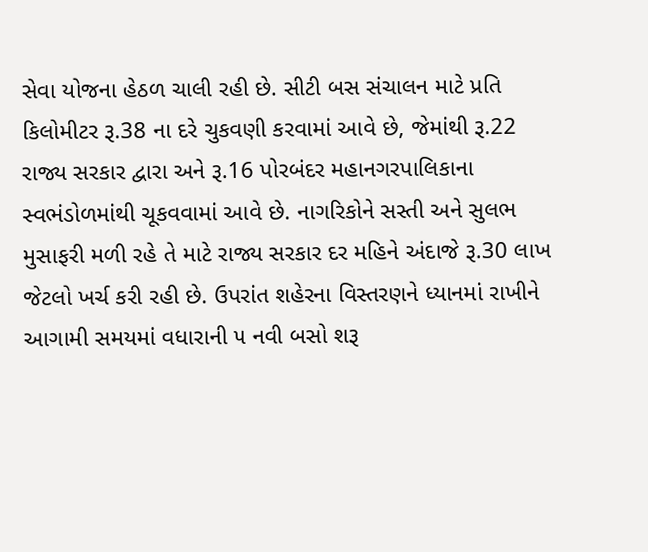સેવા યોજના હેઠળ ચાલી રહી છે. સીટી બસ સંચાલન માટે પ્રતિ કિલોમીટર રૂ.38 ના દરે ચુકવણી કરવામાં આવે છે, જેમાંથી રૂ.22 રાજ્ય સરકાર દ્વારા અને રૂ.16 પોરબંદર મહાનગરપાલિકાના સ્વભંડોળમાંથી ચૂકવવામાં આવે છે. નાગરિકોને સસ્તી અને સુલભ મુસાફરી મળી રહે તે માટે રાજ્ય સરકાર દર મહિને અંદાજે રૂ.30 લાખ જેટલો ખર્ચ કરી રહી છે. ઉપરાંત શહેરના વિસ્તરણને ધ્યાનમાં રાખીને આગામી સમયમાં વધારાની ૫ નવી બસો શરૂ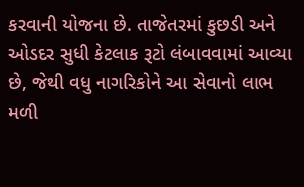કરવાની યોજના છે. તાજેતરમાં કુછડી અને ઓડદર સુધી કેટલાક રૂટો લંબાવવામાં આવ્યા છે, જેથી વધુ નાગરિકોને આ સેવાનો લાભ મળી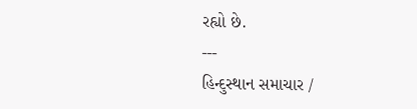રહ્યો છે.
---
હિન્દુસ્થાન સમાચાર /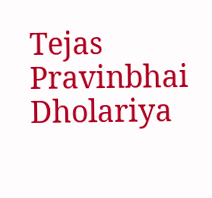Tejas Pravinbhai Dholariya